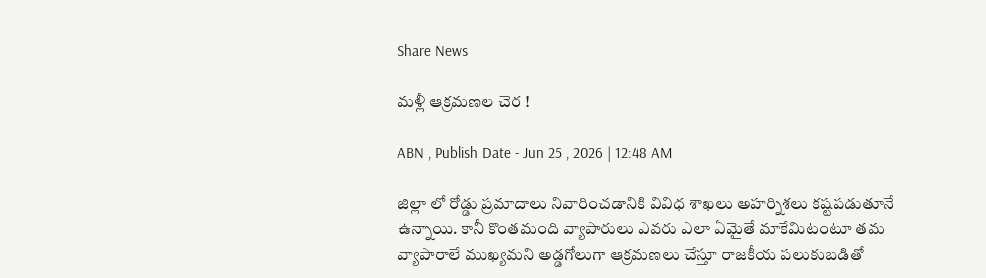Share News

మళ్లీ ఆక్రమణల చెర !

ABN , Publish Date - Jun 25 , 2026 | 12:48 AM

జిల్లా లో రోడ్డు ప్రమాదాలు నివారించడానికి వివిధ శాఖలు అహర్నిశలు కష్టపడుతూనే ఉన్నాయి. కానీ కొంతమంది వ్యాపారులు ఎవరు ఎలా ఏమైతే మాకేమిటంటూ తమ వ్యాపారాలే ముఖ్యమని అడ్డగోలుగా ఆక్రమణలు చేస్తూ రాజకీయ పలుకుబడితో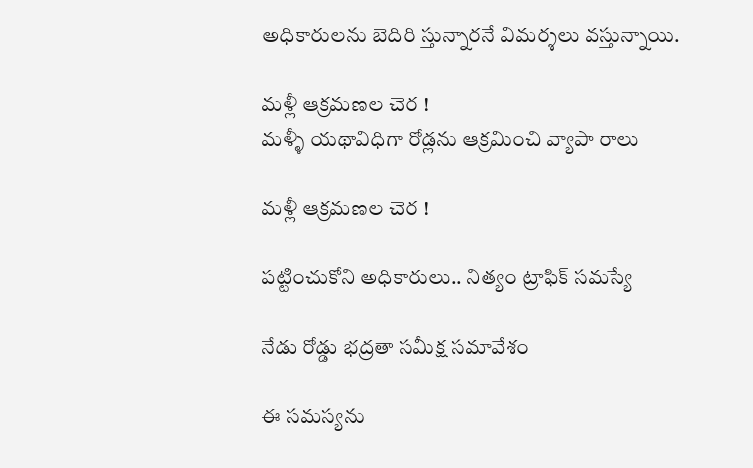అధికారులను బెదిరి స్తున్నారనే విమర్శలు వస్తున్నాయి.

మళ్లీ ఆక్రమణల చెర !
మళ్ళీ యథావిధిగా రోడ్లను ఆక్రమించి వ్యాపా రాలు

మళ్లీ ఆక్రమణల చెర !

పట్టించుకోని అధికారులు.. నిత్యం ట్రాఫిక్‌ సమస్యే

నేడు రోడ్డు భద్రతా సమీక్ష సమావేశం

ఈ సమస్యను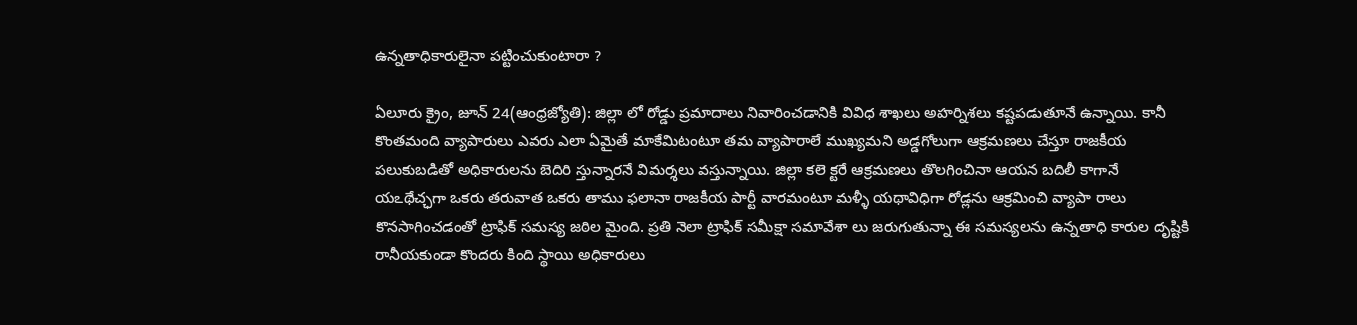ఉన్నతాధికారులైనా పట్టించుకుంటారా ?

ఏలూరు క్రైం, జూన్‌ 24(ఆంధ్రజ్యోతి): జిల్లా లో రోడ్డు ప్రమాదాలు నివారించడానికి వివిధ శాఖలు అహర్నిశలు కష్టపడుతూనే ఉన్నాయి. కానీ కొంతమంది వ్యాపారులు ఎవరు ఎలా ఏమైతే మాకేమిటంటూ తమ వ్యాపారాలే ముఖ్యమని అడ్డగోలుగా ఆక్రమణలు చేస్తూ రాజకీయ పలుకుబడితో అధికారులను బెదిరి స్తున్నారనే విమర్శలు వస్తున్నాయి. జిల్లా కలె క్టరే ఆక్రమణలు తొలగించినా ఆయన బదిలీ కాగానే యఽథేచ్ఛగా ఒకరు తరువాత ఒకరు తాము ఫలానా రాజకీయ పార్టీ వారమంటూ మళ్ళీ యథావిధిగా రోడ్లను ఆక్రమించి వ్యాపా రాలు కొనసాగించడంతో ట్రాఫిక్‌ సమస్య జఠిల మైంది. ప్రతి నెలా ట్రాఫిక్‌ సమీక్షా సమావేశా లు జరుగుతున్నా ఈ సమస్యలను ఉన్నతాధి కారుల దృష్టికి రానీయకుండా కొందరు కింది స్థాయి అధికారులు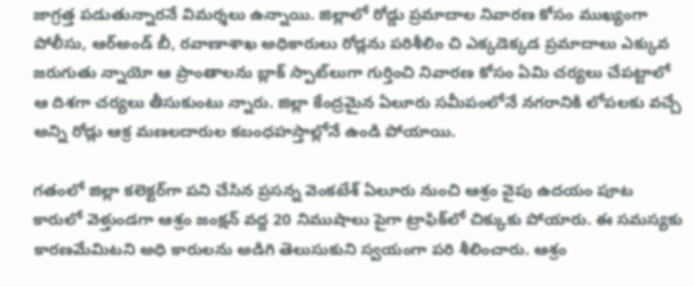జాగ్రత్త పడుతున్నారనే విమర్శలు ఉన్నాయి. జిల్లాలో రోడ్డు ప్రమాదాల నివారణ కోసం ముఖ్యంగా పోలీసు, ఆర్‌అండ్‌ బీ, రవాణాశాఖ అధికారులు రోడ్లను పరిశీలిం చి ఎక్కడెక్కడ ప్రమాదాలు ఎక్కువ జరుగుతు న్నాయో ఆ ప్రాంతాలను బ్లాక్‌ స్పాట్‌లుగా గుర్తించి నివారణ కోసం ఏమి చర్యలు చేపట్టాలో ఆ దిశగా చర్యలు తీసుకుంటు న్నారు. జిల్లా కేంద్రమైన ఏలూరు సమీపంలోనే నగరానికి లోపలకు వచ్చే అన్ని రోడ్లు ఆక్ర మణలదారుల కబంధహస్తాల్లోనే ఉండి పోయాయి.

గతంలో జిల్లా కలెక్టర్‌గా పని చేసిన ప్రసన్న వెంకటేశ్‌ ఏలూరు నుంచి ఆశ్రం వైపు ఉదయం పూట కారులో వెళ్తుండగా ఆశ్రం జంక్షన్‌ వద్ద 20 నిముషాలు పైగా ట్రాఫిక్‌లో చిక్కుకు పోయారు. ఈ సమస్యకు కారణమేమిటని అధి కారులను అడిగి తెలుసుకుని స్వయంగా పరి శీలించారు. ఆశ్రం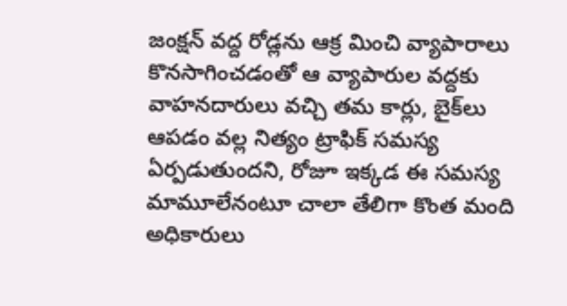జంక్షన్‌ వద్ద రోడ్లను ఆక్ర మించి వ్యాపారాలు కొనసాగించడంతో ఆ వ్యాపారుల వద్దకు వాహనదారులు వచ్చి తమ కార్లు, బైక్‌లు ఆపడం వల్ల నిత్యం ట్రాఫిక్‌ సమస్య ఏర్పడుతుందని, రోజూ ఇక్కడ ఈ సమస్య మామూలేనంటూ చాలా తేలిగా కొంత మంది అధికారులు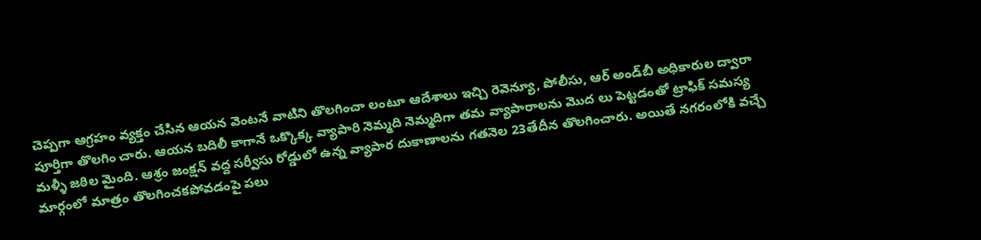చెప్పగా ఆగ్రహం వ్యక్తం చేసిన ఆయన వెంటనే వాటిని తొలగించా లంటూ ఆదేశాలు ఇచ్చి రెవెన్యూ, పోలీసు, ఆర్‌ అండ్‌బీ అధికారుల ద్వారా పూర్తిగా తొలగిం చారు. ఆయన బదిలీ కాగానే ఒక్కొక్క వ్యాపారి నెమ్మది నెమ్మదిగా తమ వ్యాపారాలను మొద లు పెట్టడంతో ట్రాఫిక్‌ సమస్య మళ్ళీ జఠిల మైంది. ఆశ్రం జంక్షన్‌ వద్ద సర్వీసు రోడ్డులో ఉన్న వ్యాపార దుకాణాలను గతనెల 23తేదీన తొలగించారు. అయితే నగరంలోకి వచ్చే మార్గంలో మాత్రం తొలగించకపోవడంపై పలు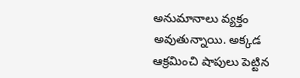అనుమానాలు వ్యక్తం అవుతున్నాయి. అక్కడ ఆక్రమించి షాపులు పెట్టిన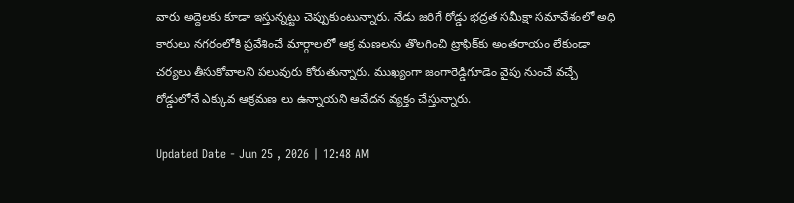వారు అద్దెలకు కూడా ఇస్తున్నట్టు చెప్పుకుంటున్నారు. నేడు జరిగే రోడ్డు భద్రత సమీక్షా సమావేశంలో అధి కారులు నగరంలోకి ప్రవేశించే మార్గాలలో ఆక్ర మణలను తొలగించి ట్రాఫిక్‌కు అంతరాయం లేకుండా చర్యలు తీసుకోవాలని పలువురు కోరుతున్నారు. ముఖ్యంగా జంగారెడ్డిగూడెం వైపు నుంచే వచ్చే రోడ్డులోనే ఎక్కువ ఆక్రమణ లు ఉన్నాయని ఆవేదన వ్యక్తం చేస్తున్నారు.

Updated Date - Jun 25 , 2026 | 12:48 AM